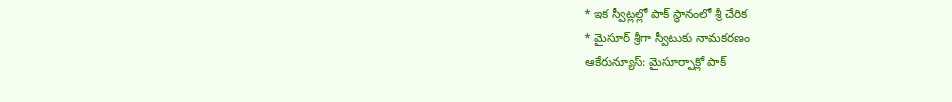* ఇక స్వీట్లల్లో పాక్ స్థానంలో శ్రీ చేరిక
* మైసూర్ శ్రీగా స్వీటుకు నామకరణం
ఆకేరున్యూస్: మైసూర్పాక్లో పాక్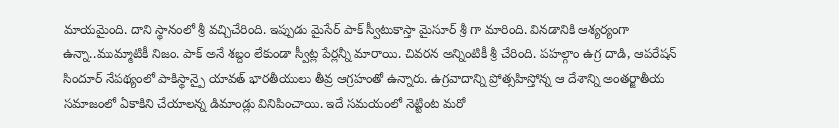మాయమైంది. దాని స్థానంలో శ్రీ వచ్చిచేరింది. ఇప్పుడు మైసేర్ పాక్ స్వీటుకాస్తా మైసూర్ శ్రీ గా మారింది. వినడానికి ఆశ్యర్యంగా ఉన్నా..ముమ్మాటికీ నిజం. పాక్ అనే శబ్దం లేకుండా స్వీట్ల పేర్లన్నీ మారాయి. చివరన అన్నింటికీ శ్రీ చేరింది. పహల్గాం ఉగ్ర దాడి, ఆపరేషన్ సిందూర్ నేపథ్యంలో పాకిస్థాన్పై యావత్ భారతీయులు తీవ్ర ఆగ్రహంతో ఉన్నారు. ఉగ్రవాదాన్ని ప్రోత్సహిస్తోన్న ఆ దేశాన్ని అంతర్జాతీయ సమాజంలో ఏకాకిని చేయాలన్న డిమాండ్లు వినిపించాయి. ఇదే సమయంలో నెట్టింట మరో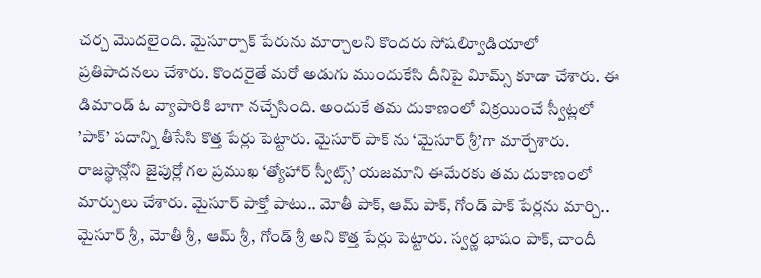చర్చ మొదలైంది. మైసూర్పాక్ పేరును మార్చాలని కొందరు సోషల్విూడియాలో ప్రతిపాదనలు చేశారు. కొందరైతే మరో అడుగు ముందుకేసి దీనిపై విూమ్స్ కూడా చేశారు. ఈ డిమాండ్ ఓ వ్యాపారికి బాగా నచ్చేసింది. అందుకే తమ దుకాణంలో విక్రయించే స్వీట్లలో ’పాక్’ పదాన్ని తీసేసి కొత్త పేర్లు పెట్టారు. మైసూర్ పాక్ ను ‘మైసూర్ శ్రీ’గా మార్చేశారు. రాజస్థాన్లోని జైపుర్లో గల ప్రముఖ ‘త్యోహార్ స్వీట్స్’ యజమాని ఈమేరకు తమ దుకాణంలో మార్పులు చేశారు. మైసూర్ పాక్తో పాటు.. మోతీ పాక్, ఆమ్ పాక్, గోండ్ పాక్ పేర్లను మార్చి.. మైసూర్ శ్రీ, మోతీ శ్రీ, ఆమ్ శ్రీ, గోండ్ శ్రీ అని కొత్త పేర్లు పెట్టారు. స్వర్ణ భాషం పాక్, చాందీ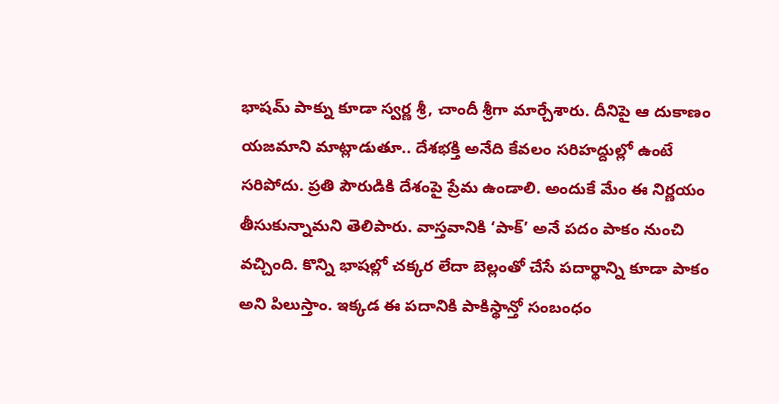భాషమ్ పాక్ను కూడా స్వర్ణ శ్రీ, చాందీ శ్రీగా మార్చేశారు. దీనిపై ఆ దుకాణం యజమాని మాట్లాడుతూ.. దేశభక్తి అనేది కేవలం సరిహద్దుల్లో ఉంటే సరిపోదు. ప్రతి పౌరుడికి దేశంపై ప్రేమ ఉండాలి. అందుకే మేం ఈ నిర్ణయం తీసుకున్నామని తెలిపారు. వాస్తవానికి ‘పాక్’ అనే పదం పాకం నుంచి వచ్చింది. కొన్ని భాషల్లో చక్కర లేదా బెల్లంతో చేసే పదార్థాన్ని కూడా పాకం అని పిలుస్తాం. ఇక్కడ ఈ పదానికి పాకిస్థాన్తో సంబంధం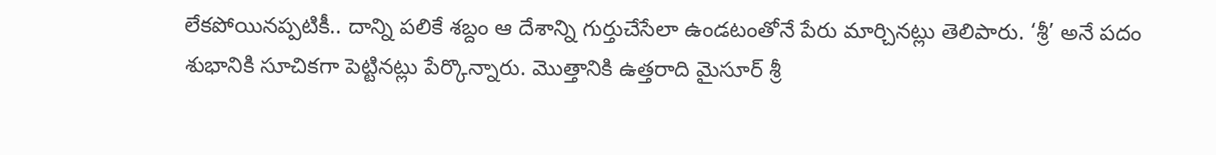లేకపోయినప్పటికీ.. దాన్ని పలికే శబ్దం ఆ దేశాన్ని గుర్తుచేసేలా ఉండటంతోనే పేరు మార్చినట్లు తెలిపారు. ‘శ్రీ’ అనే పదం శుభానికి సూచికగా పెట్టినట్లు పేర్కొన్నారు. మొత్తానికి ఉత్తరాది మైసూర్ శ్రీ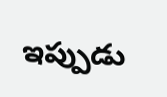ఇప్పుడు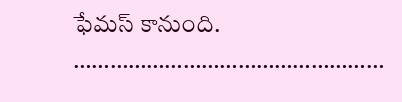ఫేమస్ కానుంది.
……………………………………………